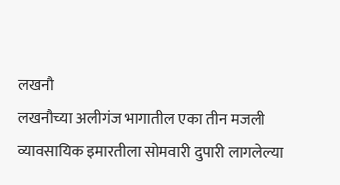लखनौ
लखनौच्या अलीगंज भागातील एका तीन मजली व्यावसायिक इमारतीला सोमवारी दुपारी लागलेल्या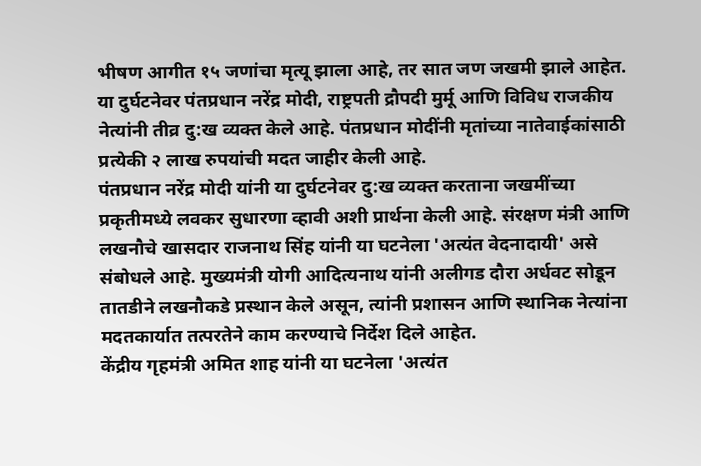भीषण आगीत १५ जणांचा मृत्यू झाला आहे, तर सात जण जखमी झाले आहेत. या दुर्घटनेवर पंतप्रधान नरेंद्र मोदी, राष्ट्रपती द्रौपदी मुर्मू आणि विविध राजकीय नेत्यांनी तीव्र दु:ख व्यक्त केले आहे. पंतप्रधान मोदींनी मृतांच्या नातेवाईकांसाठी प्रत्येकी २ लाख रुपयांची मदत जाहीर केली आहे.
पंतप्रधान नरेंद्र मोदी यांनी या दुर्घटनेवर दु:ख व्यक्त करताना जखमींच्या प्रकृतीमध्ये लवकर सुधारणा व्हावी अशी प्रार्थना केली आहे. संरक्षण मंत्री आणि लखनौचे खासदार राजनाथ सिंह यांनी या घटनेला 'अत्यंत वेदनादायी' असे संबोधले आहे. मुख्यमंत्री योगी आदित्यनाथ यांनी अलीगड दौरा अर्धवट सोडून तातडीने लखनौकडे प्रस्थान केले असून, त्यांनी प्रशासन आणि स्थानिक नेत्यांना मदतकार्यात तत्परतेने काम करण्याचे निर्देश दिले आहेत.
केंद्रीय गृहमंत्री अमित शाह यांनी या घटनेला 'अत्यंत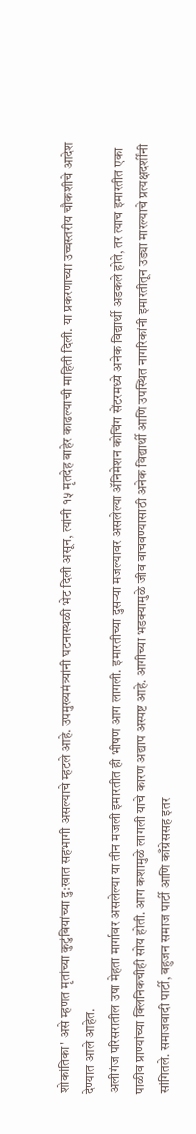शोकांतिका' असे म्हणत मृतांच्या कुटुंबियांच्या दु:खात सहभागी असल्याचे म्हटले आहे. उपमुख्यमंत्र्यांनी घटनास्थळी भेट दिली असून, त्यांनी १५ मृतदेह बाहेर काढल्याची माहिती दिली. या प्रकरणाच्या उच्चस्तरीय चौकशीचे आदेश देण्यात आले आहेत.
अलीगंज परिसरातील उषा मेहता मार्गावर असलेल्या या तीन मजली इमारतीत ही भीषण आग लागली. इमारतीच्या दुसऱ्या मजल्यावर असलेल्या ॲनिमेशन कोचिंग सेंटरमध्ये अनेक विद्यार्थी अडकले होते, तर त्याच इमारतीत एका पाळीव प्राण्यांच्या क्लिनिकचीही सोय होती. आग कशामुळे लागली याचे कारण अद्याप अस्पष्ट आहे. आगीच्या भडक्यामुळे जीव वाचवण्यासाठी अनेक विद्यार्थी आणि उपस्थित नागरिकांनी इमारतीतून उड्या मारल्याचे प्रत्यक्षदर्शींनी सांगितले. समाजवादी पार्टी, बहुजन समाज पार्टी आणि काँग्रेससह इतर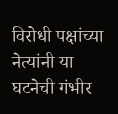विरोधी पक्षांच्या नेत्यांनी या घटनेची गंभीर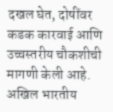दखल घेत, दोषींवर कडक कारवाई आणि उच्चस्तरीय चौकशीची मागणी केली आहे. अखिल भारतीय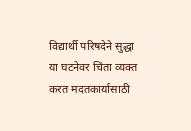विद्यार्थी परिषदेने सुद्धा या घटनेवर चिंता व्यक्त करत मदतकार्यासाठी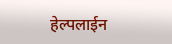हेल्पलाईन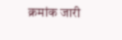क्रमांक जारी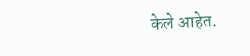केले आहेत.